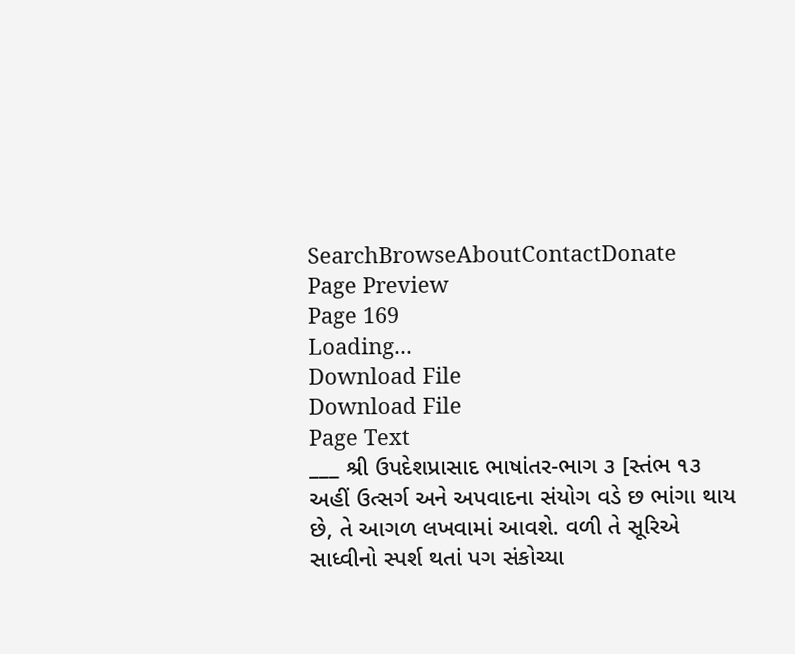SearchBrowseAboutContactDonate
Page Preview
Page 169
Loading...
Download File
Download File
Page Text
___ શ્રી ઉપદેશપ્રાસાદ ભાષાંતર-ભાગ ૩ [સ્તંભ ૧૩ અહીં ઉત્સર્ગ અને અપવાદના સંયોગ વડે છ ભાંગા થાય છે, તે આગળ લખવામાં આવશે. વળી તે સૂરિએ સાધ્વીનો સ્પર્શ થતાં પગ સંકોચ્યા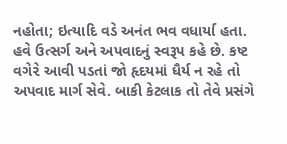નહોતા; ઇત્યાદિ વડે અનંત ભવ વધાર્યા હતા. હવે ઉત્સર્ગ અને અપવાદનું સ્વરૂપ કહે છે. કષ્ટ વગે૨ે આવી પડતાં જો હૃદયમાં ધૈર્ય ન રહે તો અપવાદ માર્ગ સેવે. બાકી કેટલાક તો તેવે પ્રસંગે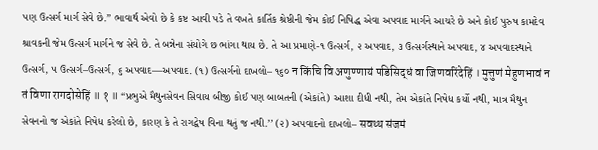પણ ઉત્સર્ગ માર્ગ સેવે છે.’’ ભાવાર્થ એવો છે કે કષ્ટ આવી પડે તે વખતે કાર્તિક શ્રેષ્ઠીની જેમ કોઈ નિષિદ્ધ એવા અપવાદ માર્ગને આચરે છે અને કોઈ પુરુષ કામદેવ શ્રાવકની જેમ ઉત્સર્ગ માર્ગને જ સેવે છે. તે બન્નેના સંયોગે છ ભાંગા થાય છે. તે આ પ્રમાણે-૧ ઉત્સર્ગ, ૨ અપવાદ, ૩ ઉત્સર્ગસ્થાને અપવાદ, ૪ અપવાદસ્થાને ઉત્સર્ગ, ૫ ઉત્સર્ગ–ઉત્સર્ગ, ૬ અપવાદ—અપવાદ. (૧) ઉત્સર્ગનો દાખલો– ૧૬૦ न किंचि वि अणुण्णायं पडिसिद्धं वा जिणवरिंदेहिं । मुत्तुणं मेहुणभावं न तं विणा रागदोसेहिं ॥ १ ॥ “પ્રભુએ મૈથુનસેવન સિવાય બીજી કોઈ પણ બાબતની (એકાંતે) આશા દીધી નથી, તેમ એકાંતે નિષેધ કર્યો નથી, માત્ર મૈથુન સેવનનો જ એકાંતે નિષેધ કરેલો છે, કારણ કે તે રાગદ્વેષ વિના થતું જ નથી.’’ (૨) અપવાદનો દાખલો– सवथ्थ संजमं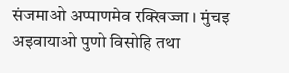संजमाओ अप्पाणमेव रक्खिज्जा । मुंचइ अइवायाओ पुणो विसोहि तथा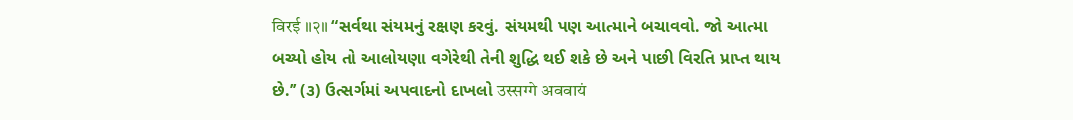विरई ॥२॥ “સર્વથા સંયમનું રક્ષણ કરવું. સંયમથી પણ આત્માને બચાવવો. જો આત્મા બચ્યો હોય તો આલોયણા વગેરેથી તેની શુદ્ધિ થઈ શકે છે અને પાછી વિરતિ પ્રાપ્ત થાય છે.’’ (૩) ઉત્સર્ગમાં અપવાદનો દાખલો उस्सग्गे अववायं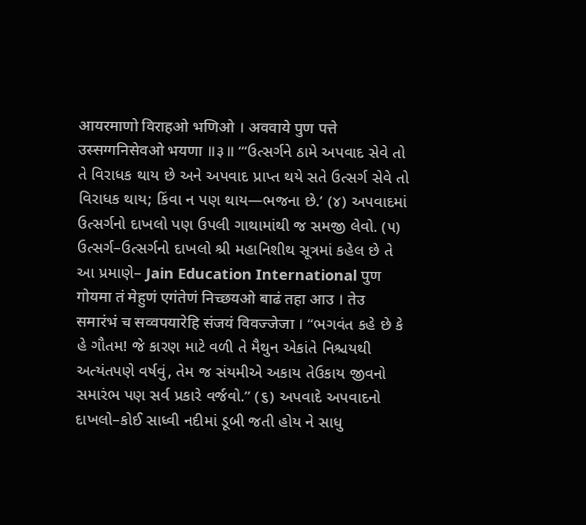आयरमाणो विराहओ भणिओ । अववाये पुण पत्ते उस्सग्गनिसेवओ भयणा ॥३॥ ‘“ઉત્સર્ગને ઠામે અપવાદ સેવે તો તે વિરાધક થાય છે અને અપવાદ પ્રાપ્ત થયે સતે ઉત્સર્ગ સેવે તો વિરાધક થાય; કિંવા ન પણ થાય—ભજના છે.’ (૪) અપવાદમાં ઉત્સર્ગનો દાખલો પણ ઉપલી ગાથામાંથી જ સમજી લેવો. (૫) ઉત્સર્ગ–ઉત્સર્ગનો દાખલો શ્રી મહાનિશીથ સૂત્રમાં કહેલ છે તે આ પ્રમાણે– Jain Education International पुण गोयमा तं मेहुणं एगंतेणं निच्छयओ बाढं तहा आउ । तेउ समारंभं च सव्वपयारेहि संजयं विवज्जेजा । “ભગવંત કહે છે કે હે ગૌતમ! જે કારણ માટે વળી તે મૈથુન એકાંતે નિશ્ચયથી અત્યંતપણે વર્ષવું, તેમ જ સંયમીએ અકાય તેઉકાય જીવનો સમારંભ પણ સર્વ પ્રકારે વર્જવો.’’ (૬) અપવાદે અપવાદનો દાખલો–કોઈ સાધ્વી નદીમાં ડૂબી જતી હોય ને સાધુ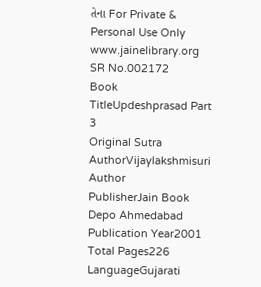તેના For Private & Personal Use Only www.jainelibrary.org
SR No.002172
Book TitleUpdeshprasad Part 3
Original Sutra AuthorVijaylakshmisuri
Author
PublisherJain Book Depo Ahmedabad
Publication Year2001
Total Pages226
LanguageGujarati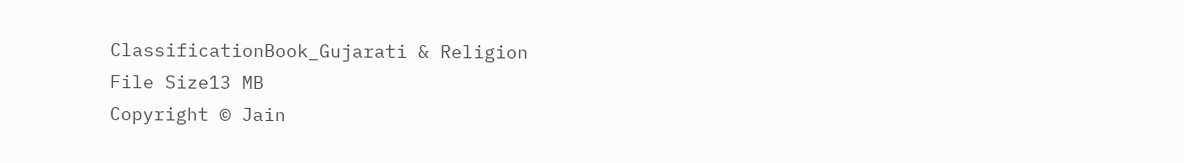ClassificationBook_Gujarati & Religion
File Size13 MB
Copyright © Jain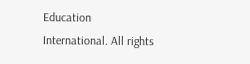Education International. All rights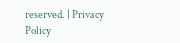reserved. | Privacy Policy